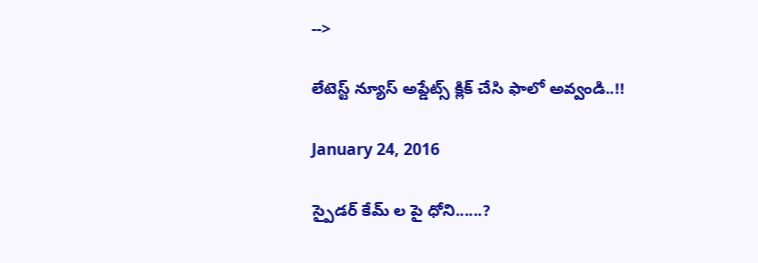-->

లేటెస్ట్ న్యూస్ అప్డేట్స్ క్లిక్ చేసి ఫాలో అవ్వండి..!!

January 24, 2016

స్పైడర్ కేమ్ ల పై ధోని......?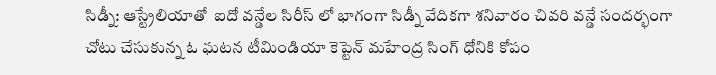సిడ్నీ: ఆస్ట్రేలియాతో  ఐదో వన్డేల సిరీస్ లో భాగంగా సిడ్నీ వేదికగా శనివారం చివరి వన్డే సందర్భంగా చోటు చేసుకున్న ఓ ఘటన టీమిండియా కెప్టెన్ మహేంద్ర సింగ్ ధోనికి కోపం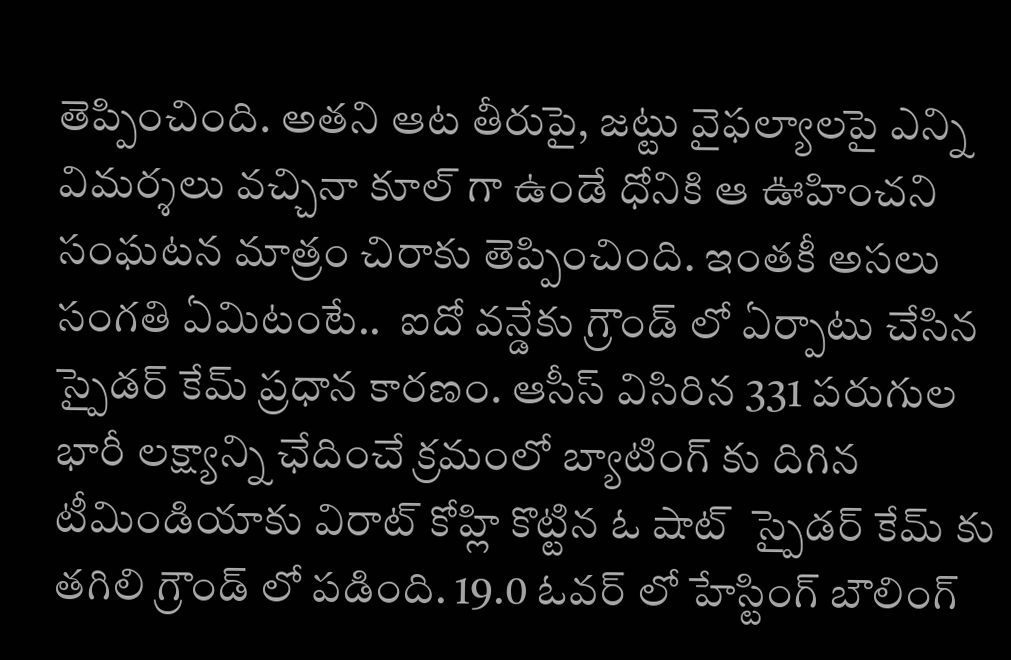తెప్పించింది. అతని ఆట తీరుపై, జట్టు వైఫల్యాలపై ఎన్ని విమర్శలు వచ్చినా కూల్ గా ఉండే ధోనికి ఆ ఊహించని సంఘటన మాత్రం చిరాకు తెప్పించింది. ఇంతకీ అసలు సంగతి ఏమిటంటే..  ఐదో వన్డేకు గ్రౌండ్ లో ఏర్పాటు చేసిన స్పైడర్ కేమ్ ప్రధాన కారణం. ఆసీస్ విసిరిన 331 పరుగుల భారీ లక్ష్యాన్ని ఛేదించే క్రమంలో బ్యాటింగ్ కు దిగిన టీమిండియాకు విరాట్ కోహ్లి కొట్టిన ఓ షాట్  స్పైడర్ కేమ్ కు తగిలి గ్రౌండ్ లో పడింది. 19.0 ఓవర్ లో హేస్టింగ్ బౌలింగ్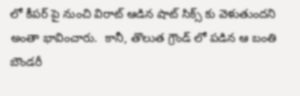లో కీపర్ పై నుంచి విరాట్ ఆడిన షాట్ సిక్స్ కు వెళుతుందని అంతా భావించారు.  కానీ, తొలుత గ్రౌండ్ లో పడిన ఆ బంతి బౌండరీ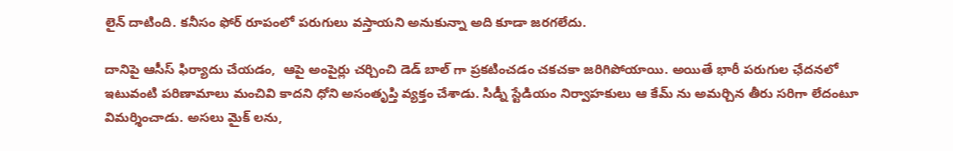లైన్ దాటింది. కనీసం ఫోర్ రూపంలో పరుగులు వస్తాయని అనుకున్నా అది కూడా జరగలేదు.

దానిపై ఆసీస్ ఫిర్యాదు చేయడం,  ఆపై అంపైర్లు చర్చించి డెడ్ బాల్ గా ప్రకటించడం చకచకా జరిగిపోయాయి. అయితే భారీ పరుగుల ఛేదనలో ఇటువంటి పరిణామాలు మంచివి కాదని ధోని అసంతృప్తి వ్యక్తం చేశాడు. సిడ్నీ స్టేడియం నిర్వాహకులు ఆ కేమ్ ను అమర్చిన తీరు సరిగా లేదంటూ విమర్శించాడు. అసలు మైక్ లను,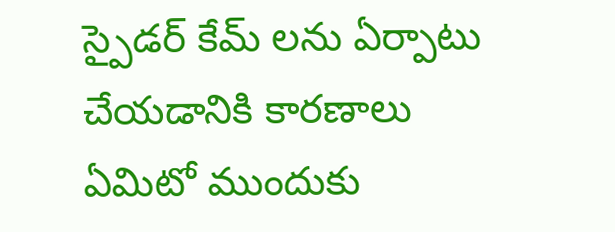స్పైడర్ కేమ్ లను ఏర్పాటు చేయడానికి కారణాలు ఏమిటో ముందుకు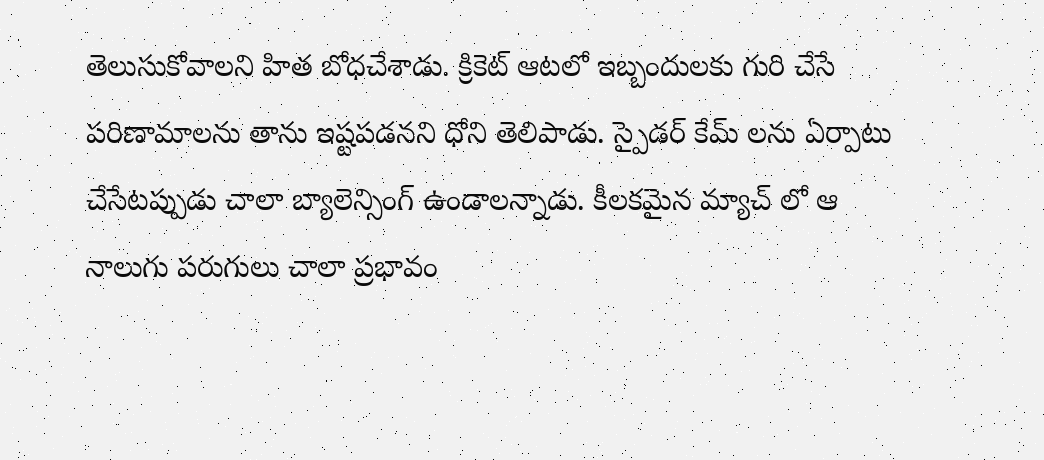తెలుసుకోవాలని హిత బోధచేశాడు. క్రికెట్ ఆటలో ఇబ్బందులకు గురి చేసే పరిణామాలను తాను ఇష్టపడనని ధోని తెలిపాడు. స్పైడర్ కేమ్ లను ఏర్పాటు చేసేటప్పుడు చాలా బ్యాలెన్సింగ్ ఉండాలన్నాడు. కీలకమైన మ్యాచ్ లో ఆ నాలుగు పరుగులు చాలా ప్రభావం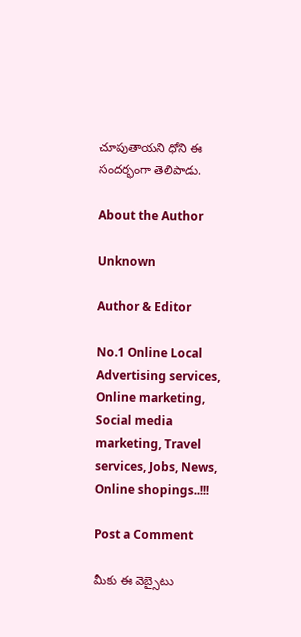చూపుతాయని ధోని ఈ సందర్భంగా తెలిపాడు.

About the Author

Unknown

Author & Editor

No.1 Online Local Advertising services, Online marketing, Social media marketing, Travel services, Jobs, News, Online shopings..!!!

Post a Comment

మీకు ఈ వెబ్సైటు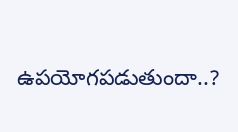ఉపయోగపడుతుందా..?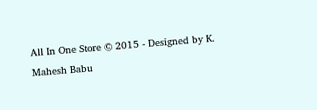All In One Store © 2015 - Designed by K. Mahesh Babu